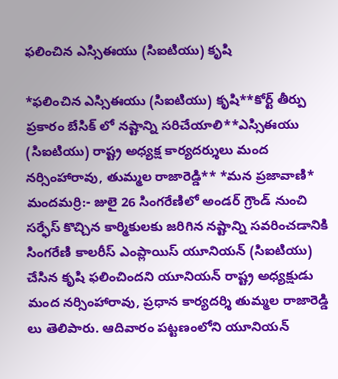ఫలించిన ఎస్సిఈయు (సిఐటియు) కృషి

*ఫలించిన ఎస్సిఈయు (సిఐటియు) కృషి**కోర్ట్ తీర్పు ప్రకారం బేసిక్ లో నష్టాన్ని సరిచేయాలి**ఎస్సిఈయు (సిఐటియు) రాష్ట్ర అధ్యక్ష కార్యదర్శులు మంద నర్సింహారావు, తుమ్మల రాజారెడ్డి** *మన ప్రజావాణి* మందమర్రి:- జులై 26 సింగరేణిలో అండర్ గ్రౌండ్ నుంచి సర్ఫేస్ కొచ్చిన కార్మికులకు జరిగిన నష్టాన్ని సవరించడానికి సింగరేణి కాలరీస్ ఎంప్లాయిస్ యూనియన్ (సిఐటియు) చేసిన కృషి ఫలించిందని యూనియన్ రాష్ట్ర అధ్యక్షుడు మంద నర్సింహారావు, ప్రధాన కార్యదర్శి తుమ్మల రాజారెడ్డి లు తెలిపారు. ఆదివారం పట్టణంలోని యూనియన్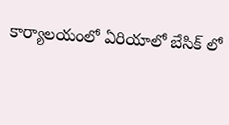కార్యాలయంలో ఏరియాలో బేసిక్ లో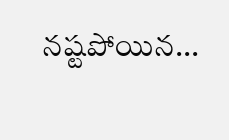నష్టపోయిన...